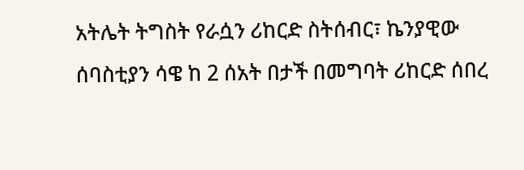አትሌት ትግስት የራሷን ሪከርድ ስትሰብር፣ ኬንያዊው ሰባስቲያን ሳዌ ከ 2 ሰአት በታች በመግባት ሪከርድ ሰበረ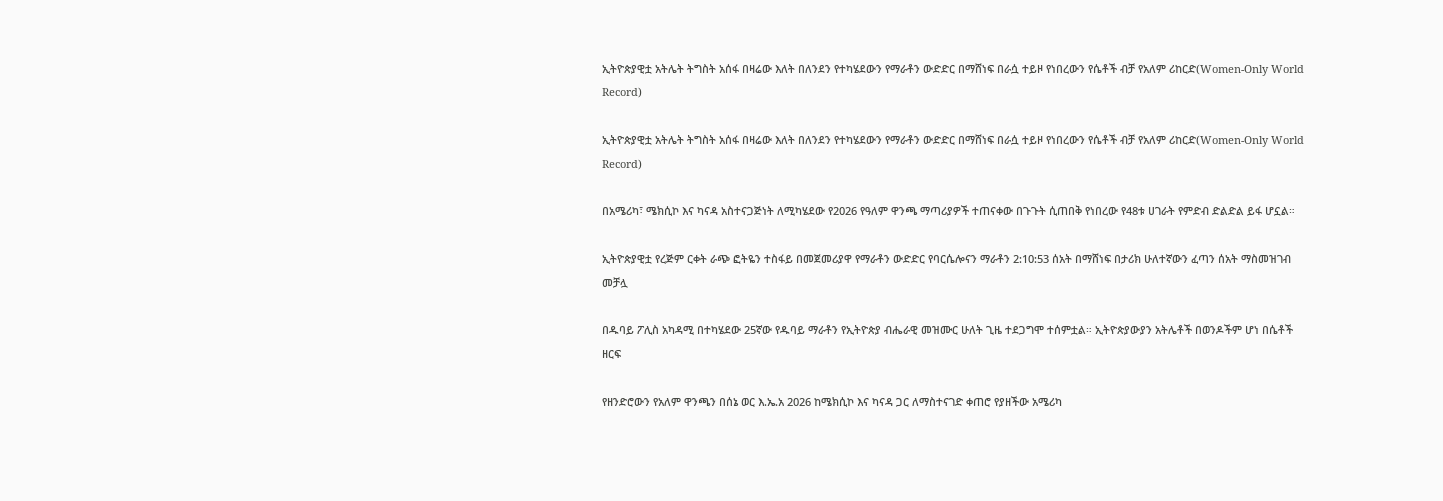ኢትዮጵያዊቷ አትሌት ትግስት አሰፋ በዛሬው እለት በለንደን የተካሄደውን የማራቶን ውድድር በማሸነፍ በራሷ ተይዞ የነበረውን የሴቶች ብቻ የአለም ሪከርድ(Women-Only World Record)

ኢትዮጵያዊቷ አትሌት ትግስት አሰፋ በዛሬው እለት በለንደን የተካሄደውን የማራቶን ውድድር በማሸነፍ በራሷ ተይዞ የነበረውን የሴቶች ብቻ የአለም ሪከርድ(Women-Only World Record)

በአሜሪካ፣ ሜክሲኮ እና ካናዳ አስተናጋጅነት ለሚካሄደው የ2026 የዓለም ዋንጫ ማጣሪያዎች ተጠናቀው በጉጉት ሲጠበቅ የነበረው የ48ቱ ሀገራት የምድብ ድልድል ይፋ ሆኗል።

ኢትዮጵያዊቷ የረጅም ርቀት ራጭ ፎትዬን ተስፋይ በመጀመሪያዋ የማራቶን ውድድር የባርሴሎናን ማራቶን 2:10:53 ሰአት በማሸነፍ በታሪክ ሁለተኛውን ፈጣን ሰአት ማስመዝገብ መቻሏ

በዱባይ ፖሊስ አካዳሚ በተካሄደው 25ኛው የዱባይ ማራቶን የኢትዮጵያ ብሔራዊ መዝሙር ሁለት ጊዜ ተደጋግሞ ተሰምቷል። ኢትዮጵያውያን አትሌቶች በወንዶችም ሆነ በሴቶች ዘርፍ

የዘንድሮውን የአለም ዋንጫን በሰኔ ወር እ.ኤ.አ 2026 ከሜክሲኮ እና ካናዳ ጋር ለማስተናገድ ቀጠሮ የያዘችው አሜሪካ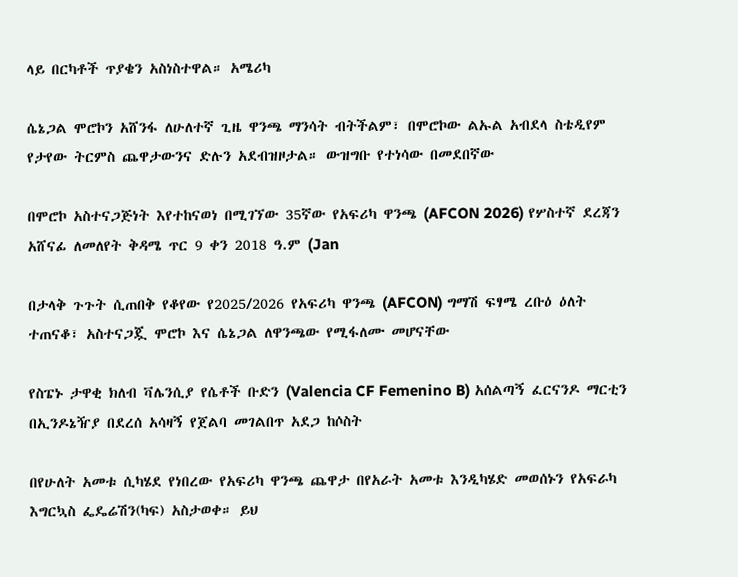ላይ በርካቶች ጥያቄን አስነስተዋል። አሜሪካ

ሴኔጋል ሞሮኮን አሸንፋ ለሁለተኛ ጊዜ ዋንጫ ማንሳት ብትችልም፣ በሞሮኮው ልኡል አብደላ ስቴዲየም የታየው ትርምስ ጨዋታውንና ድሉን አደብዝዞታል። ውዝግቡ የተነሳው በመደበኛው

በሞሮኮ አስተናጋጅነት እየተከናወነ በሚገኘው 35ኛው የአፍሪካ ዋንጫ (AFCON 2026) የሦስተኛ ደረጃን አሸናፊ ለመለየት ቅዳሜ ጥር 9 ቀን 2018 ዓ.ም (Jan

በታላቅ ጉጉት ሲጠበቅ የቆየው የ2025/2026 የአፍሪካ ዋንጫ (AFCON) ግማሽ ፍፃሜ ረቡዕ ዕለት ተጠናቆ፣ አስተናጋጇ ሞሮኮ እና ሴኔጋል ለዋንጫው የሚፋለሙ መሆናቸው

የስፔኑ ታዋቂ ክለብ ቫሌንሲያ የሴቶች ቡድን (Valencia CF Femenino B) አሰልጣኝ ፈርናንዶ ማርቲን በኢንዶኔዥያ በደረሰ አሳዛኝ የጀልባ መገልበጥ አደጋ ከሶስት

በየሁለት አመቱ ሲካሄደ የነበረው የአፍሪካ ዋንጫ ጨዋታ በየአራት አመቱ እንዲካሄድ መወሰኑን የአፍራካ እግርኳስ ፌዴሬሽን(ካፍ) አስታወቀ። ይህ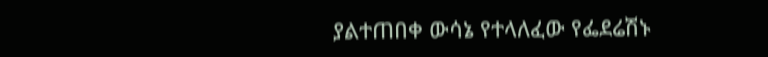ያልተጠበቀ ውሳኔ የተላለፈው የፌደሬሽኑ